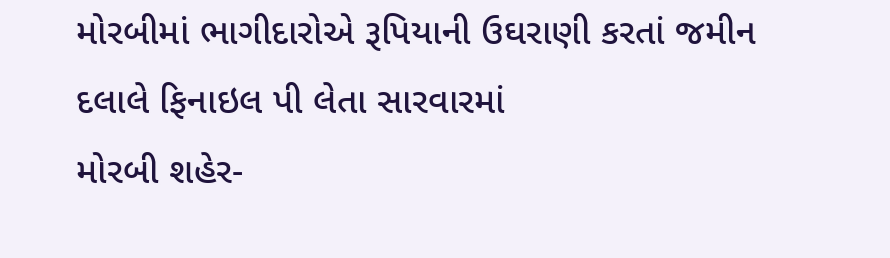મોરબીમાં ભાગીદારોએ રૂપિયાની ઉઘરાણી કરતાં જમીન દલાલે ફિનાઇલ પી લેતા સારવારમાં
મોરબી શહેર-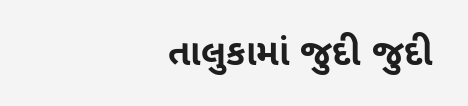તાલુકામાં જુદી જુદી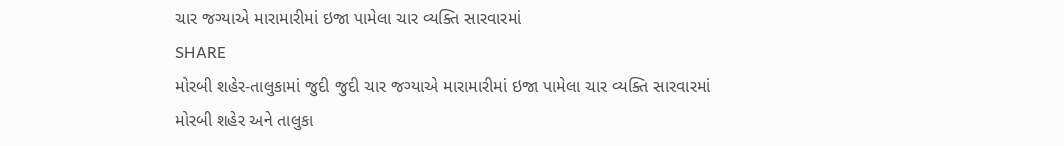ચાર જગ્યાએ મારામારીમાં ઇજા પામેલા ચાર વ્યક્તિ સારવારમાં
SHARE
મોરબી શહેર-તાલુકામાં જુદી જુદી ચાર જગ્યાએ મારામારીમાં ઇજા પામેલા ચાર વ્યક્તિ સારવારમાં
મોરબી શહેર અને તાલુકા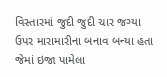વિસ્તારમાં જુદી જુદી ચાર જગ્યા ઉપર મારામારીના બનાવ બન્યા હતા જેમાં ઇજા પામેલા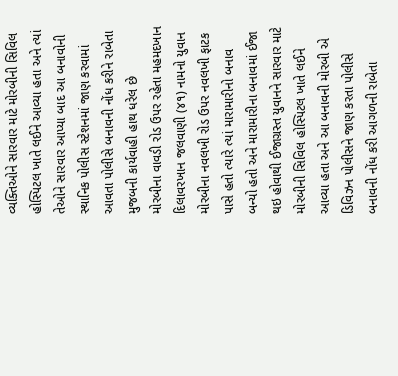વ્યક્તિઓને સારવાર માટે મોરબીની સિવિલ હોસ્પિટલ ખાતે લઈને આવ્યા હતા અને ત્યાં તેઓને સારવાર આપ્યા બાદ આ બનાવોની સ્થાનિક પોલીસ સ્ટેશનમાં જાણ કરવામાં આવતા પોલીસે બનાવની નોંધ કરીને રાબેતા મુજબની કાર્યવાહી હાથ ધરેલ છે
મોરબીના વાવડી રોડ ઉપર રહેતા મહમદખાન દિલાવરખાન જલવાણી (૪૧) નામનો યુવાન મોરબીના નવલખી રોડ ઉપર નવલખી ફાટક પાસે હતો ત્યારે ત્યાં મારામારીનો બનાવ બન્યો હતો અને મારામારીના બનાવમાં ઈજા થઇ હોવાથી ઈજાગ્રસ્ત યુવાનને સારવાર માટે મોરબીની સિવિલ હોસ્પિટલ ખાતે લઈને આવ્યા હતા અને આ બનાવની મોરબી એ ડિવિઝન પોલીસને જાણ કરતા પોલીસે બનાવની નોંધ કરી આગળની રાબેતા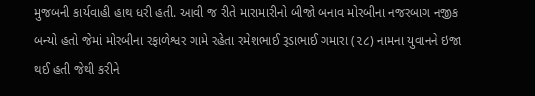મુજબની કાર્યવાહી હાથ ધરી હતી. આવી જ રીતે મારામારીનો બીજો બનાવ મોરબીના નજરબાગ નજીક બન્યો હતો જેમાં મોરબીના રફાળેશ્વર ગામે રહેતા રમેશભાઈ રૂડાભાઈ ગમારા (૨૮) નામના યુવાનને ઇજા થઈ હતી જેથી કરીને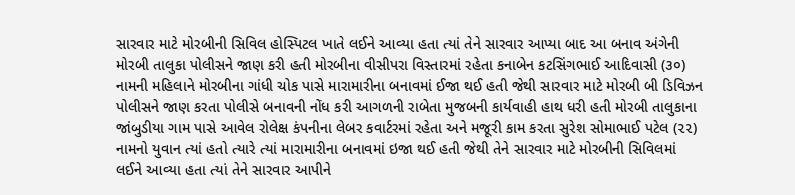સારવાર માટે મોરબીની સિવિલ હોસ્પિટલ ખાતે લઈને આવ્યા હતા ત્યાં તેને સારવાર આપ્યા બાદ આ બનાવ અંગેની મોરબી તાલુકા પોલીસને જાણ કરી હતી મોરબીના વીસીપરા વિસ્તારમાં રહેતા કનાબેન કટસિંગભાઈ આદિવાસી (૩૦) નામની મહિલાને મોરબીના ગાંધી ચોક પાસે મારામારીના બનાવમાં ઈજા થઈ હતી જેથી સારવાર માટે મોરબી બી ડિવિઝન પોલીસને જાણ કરતા પોલીસે બનાવની નોંધ કરી આગળની રાબેતા મુજબની કાર્યવાહી હાથ ધરી હતી મોરબી તાલુકાના જાંબુડીયા ગામ પાસે આવેલ રોલેક્ષ કંપનીના લેબર કવાર્ટરમાં રહેતા અને મજૂરી કામ કરતા સુરેશ સોમાભાઈ પટેલ (૨૨) નામનો યુવાન ત્યાં હતો ત્યારે ત્યાં મારામારીના બનાવમાં ઇજા થઈ હતી જેથી તેને સારવાર માટે મોરબીની સિવિલમાં લઈને આવ્યા હતા ત્યાં તેને સારવાર આપીને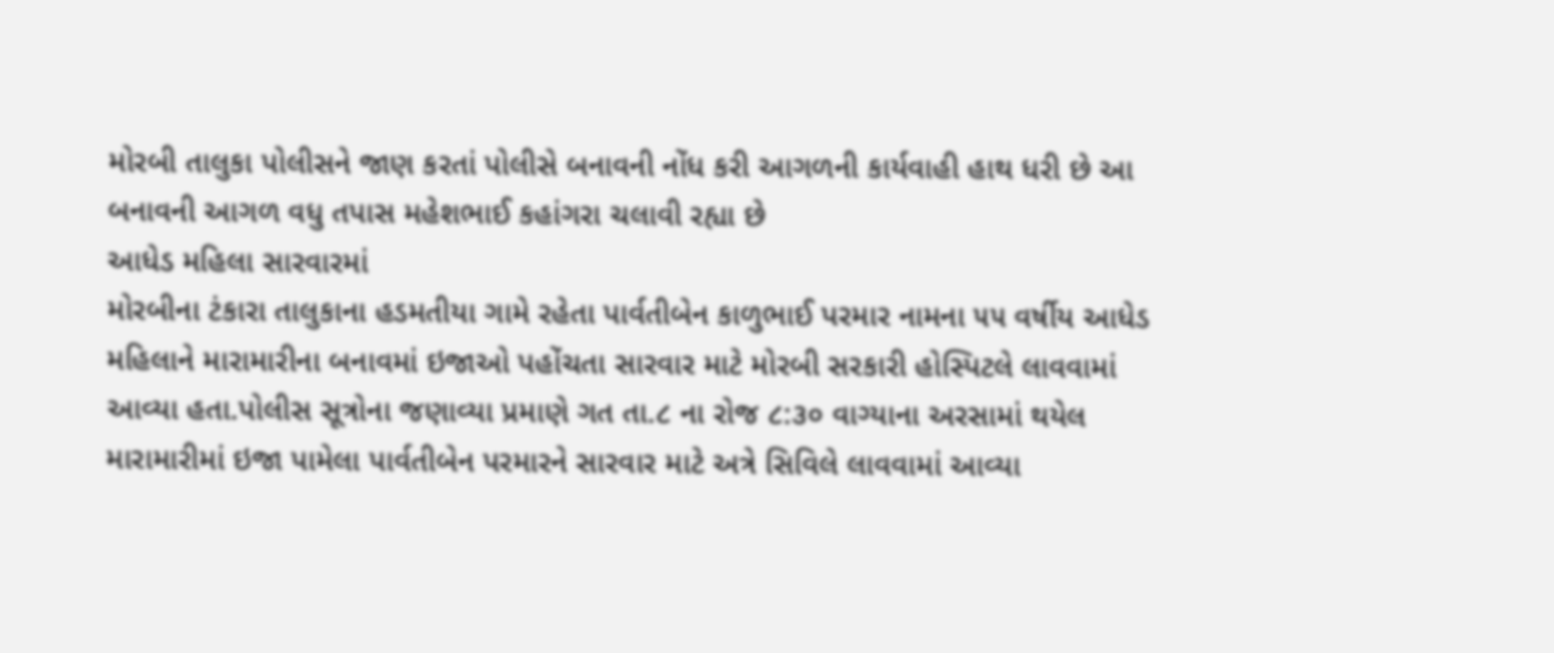મોરબી તાલુકા પોલીસને જાણ કરતાં પોલીસે બનાવની નોંધ કરી આગળની કાર્યવાહી હાથ ધરી છે આ બનાવની આગળ વધુ તપાસ મહેશભાઈ કહાંગરા ચલાવી રહ્યા છે
આધેડ મહિલા સારવારમાં
મોરબીના ટંકારા તાલુકાના હડમતીયા ગામે રહેતા પાર્વતીબેન કાળુભાઈ પરમાર નામના ૫૫ વર્ષીય આધેડ મહિલાને મારામારીના બનાવમાં ઇજાઓ પહોંચતા સારવાર માટે મોરબી સરકારી હોસ્પિટલે લાવવામાં આવ્યા હતા.પોલીસ સૂત્રોના જણાવ્યા પ્રમાણે ગત તા.૮ ના રોજ ૮:૩૦ વાગ્યાના અરસામાં થયેલ મારામારીમાં ઇજા પામેલા પાર્વતીબેન પરમારને સારવાર માટે અત્રે સિવિલે લાવવામાં આવ્યા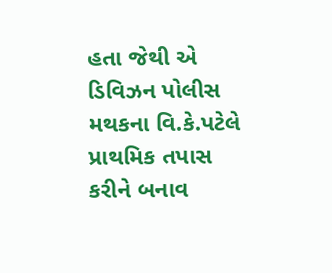હતા જેથી એ ડિવિઝન પોલીસ મથકના વિ.કે.પટેલે પ્રાથમિક તપાસ કરીને બનાવ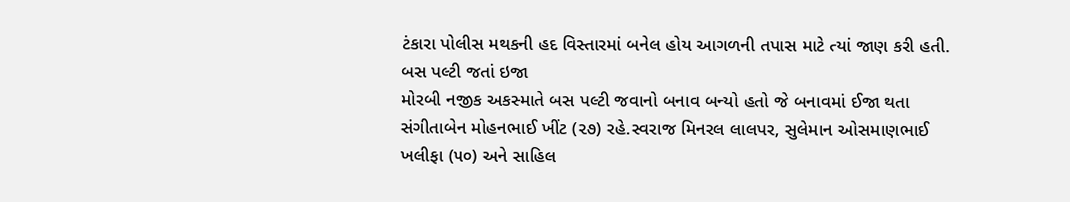ટંકારા પોલીસ મથકની હદ વિસ્તારમાં બનેલ હોય આગળની તપાસ માટે ત્યાં જાણ કરી હતી.
બસ પલ્ટી જતાં ઇજા
મોરબી નજીક અકસ્માતે બસ પલ્ટી જવાનો બનાવ બન્યો હતો જે બનાવમાં ઈજા થતા સંગીતાબેન મોહનભાઈ ખીંટ (૨૭) રહે.સ્વરાજ મિનરલ લાલપર, સુલેમાન ઓસમાણભાઈ ખલીફા (૫૦) અને સાહિલ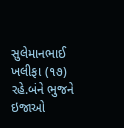સુલેમાનભાઈ ખલીફા (૧૭) રહે.બંને ભુજને ઇજાઓ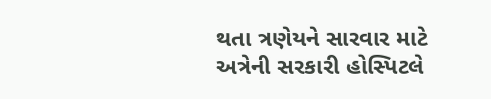થતા ત્રણેયને સારવાર માટે અત્રેની સરકારી હોસ્પિટલે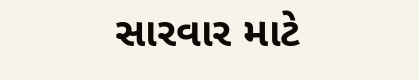સારવાર માટે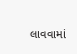લાવવામાં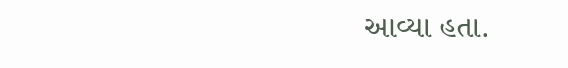આવ્યા હતા.